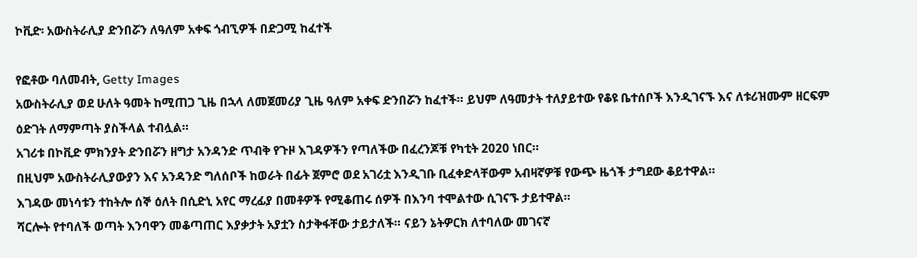ኮቪድ፡ አውስትራሊያ ድንበሯን ለዓለም አቀፍ ጎብኚዎች በድጋሚ ከፈተች

የፎቶው ባለመብት, Getty Images
አውስትራሊያ ወደ ሁለት ዓመት ከሚጠጋ ጊዜ በኋላ ለመጀመሪያ ጊዜ ዓለም አቀፍ ድንበሯን ከፈተች። ይህም ለዓመታት ተለያይተው የቆዩ ቤተሰቦች እንዲገናኙ እና ለቱሪዝሙም ዘርፍም ዕድገት ለማምጣት ያስችላል ተብሏል።
አገሪቱ በኮቪድ ምክንያት ድንበሯን ዘግታ አንዳንድ ጥብቅ የጉዞ እገዳዎችን የጣለችው በፈረንጆቹ የካቲት 2020 ነበር።
በዚህም አውስትራሊያውያን እና አንዳንድ ግለሰቦች ከወራት በፊት ጀምሮ ወደ አገሪቷ እንዲገቡ ቢፈቀድላቸውም አብዛኛዎቹ የውጭ ዜጎች ታግደው ቆይተዋል።
እገዳው መነሳቱን ተከትሎ ሰኞ ዕለት በሲድኒ አየር ማረፊያ በመቶዎች የሚቆጠሩ ሰዎች በእንባ ተሞልተው ሲገናኙ ታይተዋል።
ሻርሎት የተባለች ወጣት እንባዋን መቆጣጠር እያቃታት አያቷን ስታቅፋቸው ታይታለች። ናይን ኔትዎርክ ለተባለው መገናኛ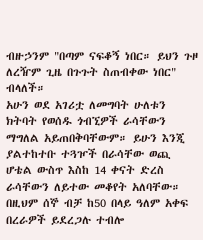ብዙኃንም "በጣም ናፍቆኝ ነበር። ይህን ጉዞ ለረዥም ጊዜ በጉጉት ስጠብቀው ነበር" ብላለች።
አሁን ወደ አገሪቷ ለመግባት ሁለቱን ክትባት የወሰዱ ጎብኚዎች ራሳቸውን ማግለል አይጠበቅባቸውም። ይሁን እንጂ ያልተከተቡ ተጓዦች በራሳቸው ወጪ ሆቴል ውስጥ እስከ 14 ቀናት ድረስ ራሳቸውን ለይተው መቆየት አለባቸው።
በዚህም ሰኞ ብቻ ከ50 በላይ ዓለም አቀፍ በረራዎች ይደረጋሉ ተብሎ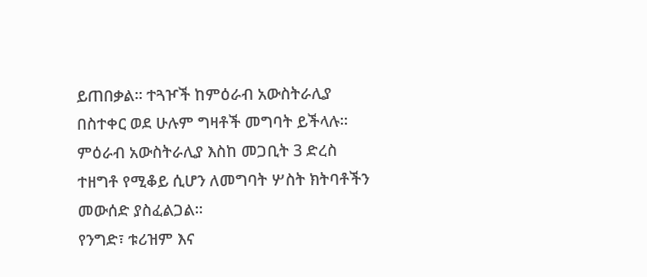ይጠበቃል። ተጓዦች ከምዕራብ አውስትራሊያ በስተቀር ወደ ሁሉም ግዛቶች መግባት ይችላሉ።
ምዕራብ አውስትራሊያ እስከ መጋቢት 3 ድረስ ተዘግቶ የሚቆይ ሲሆን ለመግባት ሦስት ክትባቶችን መውሰድ ያስፈልጋል።
የንግድ፣ ቱሪዝም እና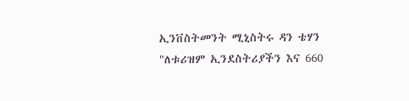ኢንቨስትመንት ሚኒስትሩ ዳን ቴሃን "ለቱሪዝም ኢንደስትሪያችን እና 660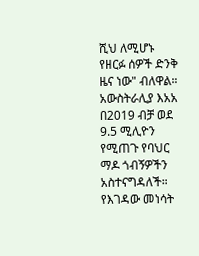ሺህ ለሚሆኑ የዘርፉ ሰዎች ድንቅ ዜና ነው" ብለዋል።
አውስትራሊያ እአአ በ2019 ብቻ ወደ 9.5 ሚሊዮን የሚጠጉ የባህር ማዶ ጎብኝዎችን አስተናግዳለች። የእገዳው መነሳት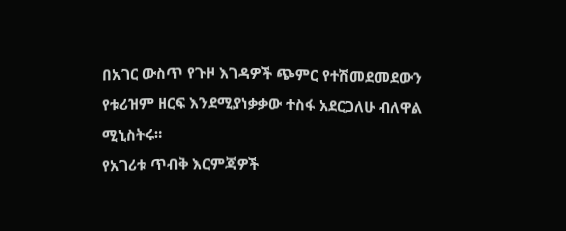በአገር ውስጥ የጉዞ እገዳዎች ጭምር የተሽመደመደውን የቱሪዝም ዘርፍ እንደሚያነቃቃው ተስፋ አደርጋለሁ ብለዋል ሚኒስትሩ።
የአገሪቱ ጥብቅ እርምጃዎች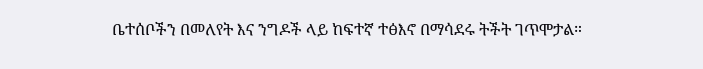ቤተሰቦችን በመለየት እና ንግዶች ላይ ከፍተኛ ተፅእኖ በማሳደሩ ትችት ገጥሞታል።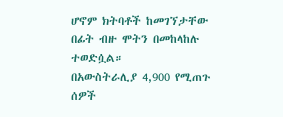ሆኖም ክትባቶች ከመገኘታቸው በፊት ብዙ ሞትን በመከላከሉ ተወድሷል።
በአውስትራሊያ 4,900 የሚጠጉ ሰዎች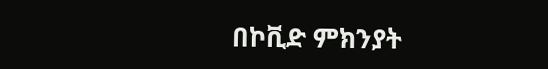በኮቪድ ምክንያት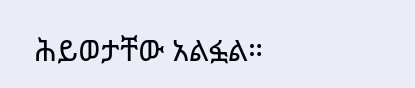ሕይወታቸው አልፏል።